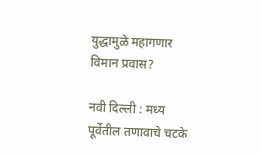युद्धामुळे महागणार विमान प्रवास?

नवी दिल्ली : मध्य पूर्वेतील तणावाचे चटके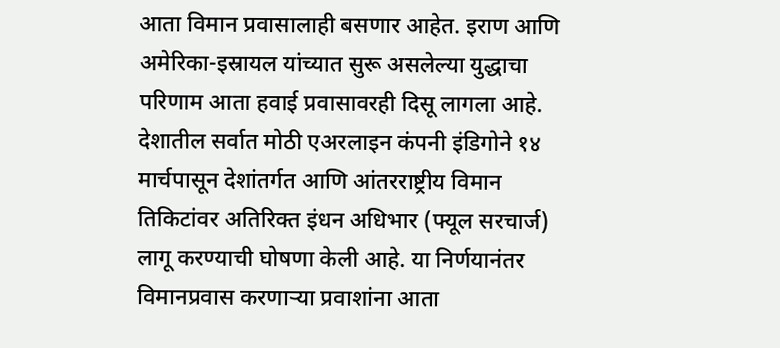आता विमान प्रवासालाही बसणार आहेत. इराण आणि अमेरिका-इस्रायल यांच्यात सुरू असलेल्या युद्धाचा परिणाम आता हवाई प्रवासावरही दिसू लागला आहे. देशातील सर्वात मोठी एअरलाइन कंपनी इंडिगोने १४ मार्चपासून देशांतर्गत आणि आंतरराष्ट्रीय विमान तिकिटांवर अतिरिक्त इंधन अधिभार (फ्यूल सरचार्ज) लागू करण्याची घोषणा केली आहे. या निर्णयानंतर विमानप्रवास करणाऱ्या प्रवाशांना आता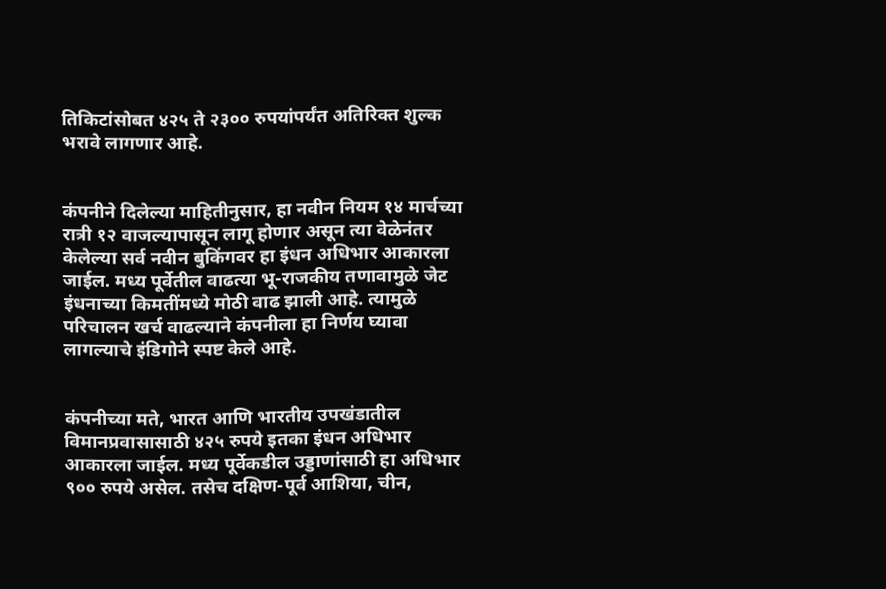तिकिटांसोबत ४२५ ते २३०० रुपयांपर्यंत अतिरिक्त शुल्क भरावे लागणार आहे.


कंपनीने दिलेल्या माहितीनुसार, हा नवीन नियम १४ मार्चच्या रात्री १२ वाजल्यापासून लागू होणार असून त्या वेळेनंतर केलेल्या सर्व नवीन बुकिंगवर हा इंधन अधिभार आकारला जाईल. मध्य पूर्वेतील वाढत्या भू-राजकीय तणावामुळे जेट इंधनाच्या किमतींमध्ये मोठी वाढ झाली आहे. त्यामुळे परिचालन खर्च वाढल्याने कंपनीला हा निर्णय घ्यावा लागल्याचे इंडिगोने स्पष्ट केले आहे.


कंपनीच्या मते, भारत आणि भारतीय उपखंडातील विमानप्रवासासाठी ४२५ रुपये इतका इंधन अधिभार आकारला जाईल. मध्य पूर्वेकडील उड्डाणांसाठी हा अधिभार ९०० रुपये असेल. तसेच दक्षिण-पूर्व आशिया, चीन,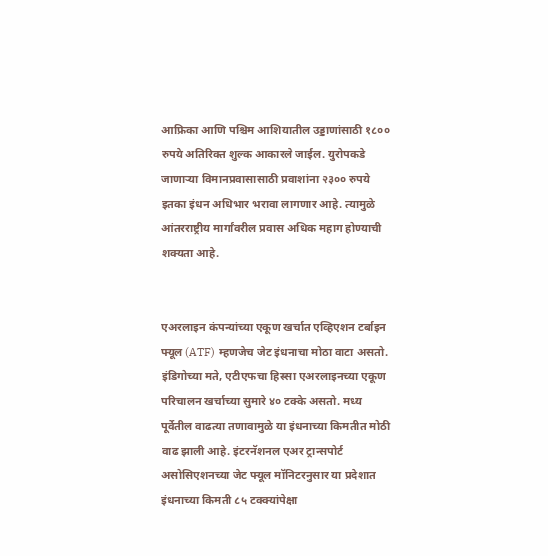आफ्रिका आणि पश्चिम आशियातील उड्डाणांसाठी १८०० रुपये अतिरिक्त शुल्क आकारले जाईल. युरोपकडे जाणाऱ्या विमानप्रवासासाठी प्रवाशांना २३०० रुपये इतका इंधन अधिभार भरावा लागणार आहे. त्यामुळे आंतरराष्ट्रीय मार्गांवरील प्रवास अधिक महाग होण्याची शक्यता आहे.


एअरलाइन कंपन्यांच्या एकूण खर्चात एव्हिएशन टर्बाइन फ्यूल (ATF) म्हणजेच जेट इंधनाचा मोठा वाटा असतो. इंडिगोच्या मते, एटीएफचा हिस्सा एअरलाइनच्या एकूण परिचालन खर्चाच्या सुमारे ४० टक्के असतो. मध्य पूर्वेतील वाढत्या तणावामुळे या इंधनाच्या किमतीत मोठी वाढ झाली आहे. इंटरनॅशनल एअर ट्रान्सपोर्ट असोसिएशनच्या जेट फ्यूल मॉनिटरनुसार या प्रदेशात इंधनाच्या किमती ८५ टक्क्यांपेक्षा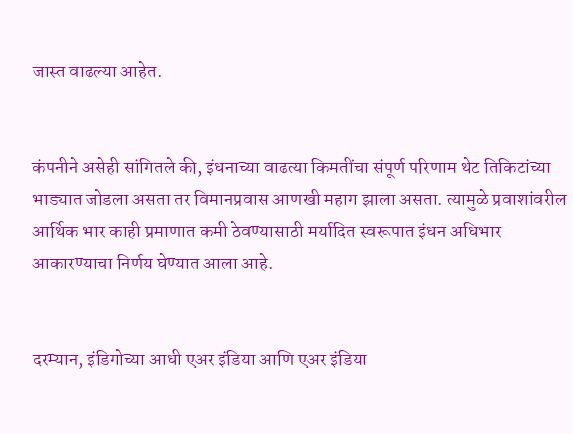जास्त वाढल्या आहेत.


कंपनीने असेही सांगितले की, इंधनाच्या वाढत्या किमतींचा संपूर्ण परिणाम थेट तिकिटांच्या भाड्यात जोडला असता तर विमानप्रवास आणखी महाग झाला असता. त्यामुळे प्रवाशांवरील आर्थिक भार काही प्रमाणात कमी ठेवण्यासाठी मर्यादित स्वरूपात इंधन अधिभार आकारण्याचा निर्णय घेण्यात आला आहे.


दरम्यान, इंडिगोच्या आधी एअर इंडिया आणि एअर इंडिया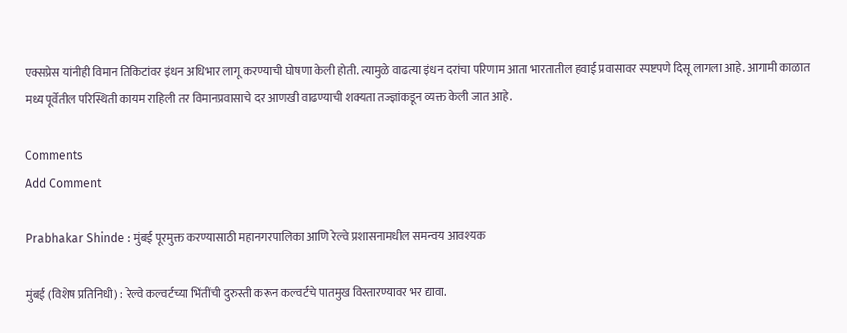एक्सप्रेस यांनीही विमान तिकिटांवर इंधन अधिभार लागू करण्याची घोषणा केली होती. त्यामुळे वाढत्या इंधन दरांचा परिणाम आता भारतातील हवाई प्रवासावर स्पष्टपणे दिसू लागला आहे. आगामी काळात मध्य पूर्वेतील परिस्थिती कायम राहिली तर विमानप्रवासाचे दर आणखी वाढण्याची शक्यता तज्ज्ञांकडून व्यक्त केली जात आहे.

Comments
Add Comment

Prabhakar Shinde : मुंबई पूरमुक्त करण्यासाठी महानगरपालिका आणि रेल्वे प्रशासनामधील समन्वय आवश्यक

मुंबई (विशेष प्रतिनिधी) : रेल्वे कल्वर्टच्या भिंतींची दुरुस्ती करून कल्वर्टचे पातमुख विस्तारण्यावर भर द्यावा.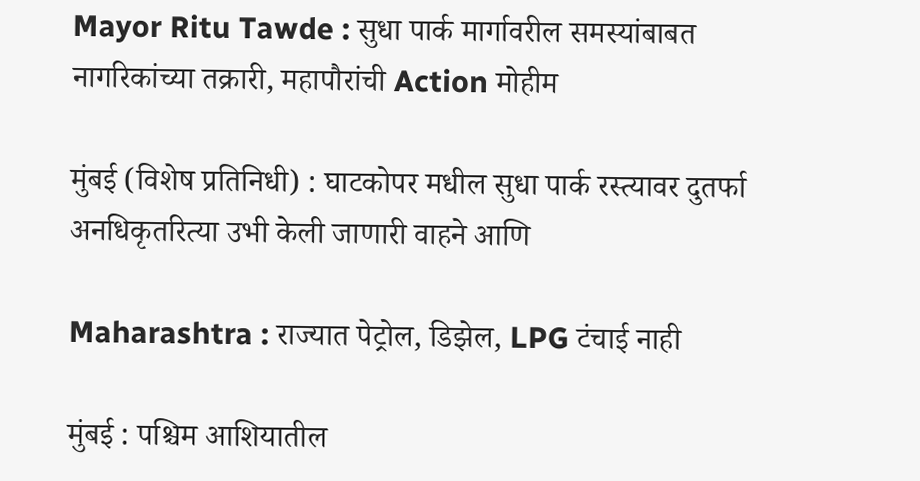Mayor Ritu Tawde : सुधा पार्क मार्गावरील समस्यांबाबत नागरिकांच्या तक्रारी, महापौरांची Action मोहीम

मुंबई (विशेष प्रतिनिधी) : घाटकोपर मधील सुधा पार्क रस्त्यावर दुतर्फा अनधिकृतरित्या उभी केली जाणारी वाहने आणि

Maharashtra : राज्यात पेट्रोल, डिझेल, LPG टंचाई नाही

मुंबई : पश्चिम आशियातील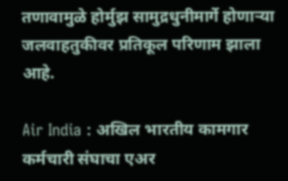तणावामुळे होर्मुझ सामुद्रधुनीमार्गे होणाऱ्या जलवाहतुकीवर प्रतिकूल परिणाम झाला आहे.

Air India : अखिल भारतीय कामगार कर्मचारी संघाचा एअर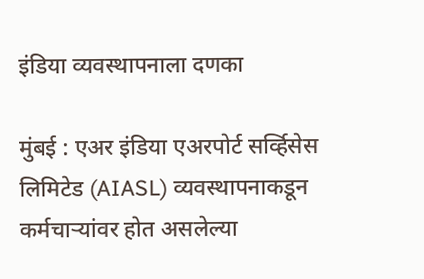इंडिया व्यवस्थापनाला दणका

मुंबई : एअर इंडिया एअरपोर्ट सर्व्हिसेस लिमिटेड (AIASL) व्यवस्थापनाकडून कर्मचाऱ्यांवर होत असलेल्या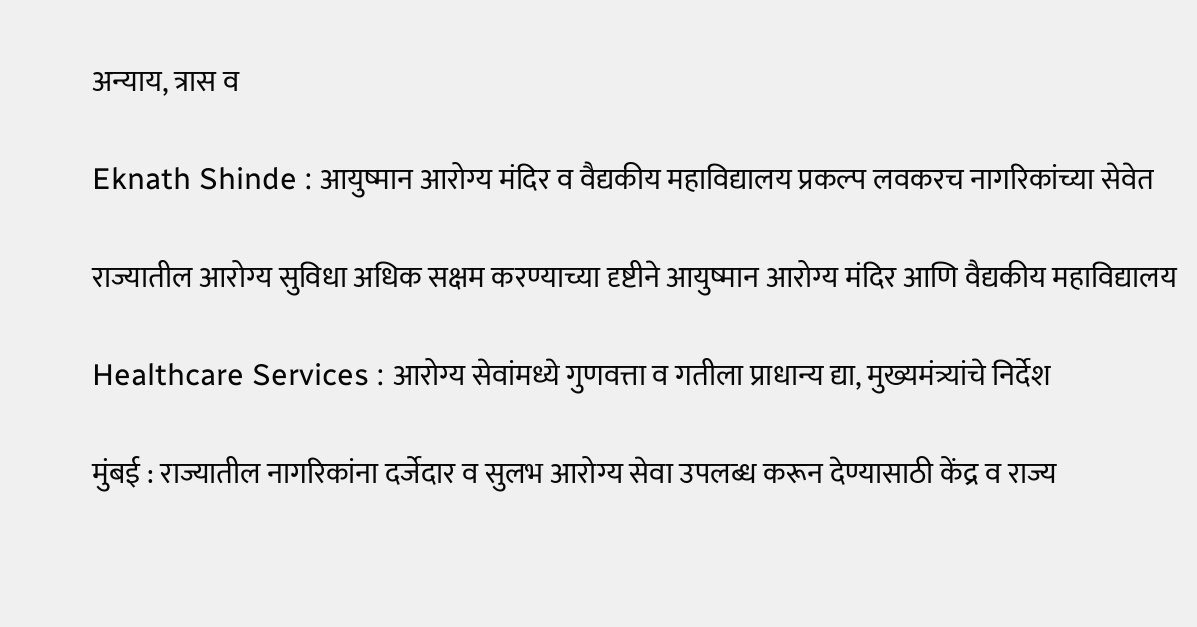अन्याय, त्रास व

Eknath Shinde : आयुष्मान आरोग्य मंदिर व वैद्यकीय महाविद्यालय प्रकल्प लवकरच नागरिकांच्या सेवेत

राज्यातील आरोग्य सुविधा अधिक सक्षम करण्याच्या दृष्टीने आयुष्मान आरोग्य मंदिर आणि वैद्यकीय महाविद्यालय

Healthcare Services : आरोग्य सेवांमध्ये गुणवत्ता व गतीला प्राधान्य द्या, मुख्यमंत्र्यांचे निर्देश

मुंबई : राज्यातील नागरिकांना दर्जेदार व सुलभ आरोग्य सेवा उपलब्ध करून देण्यासाठी केंद्र व राज्य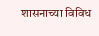शासनाच्या विविध